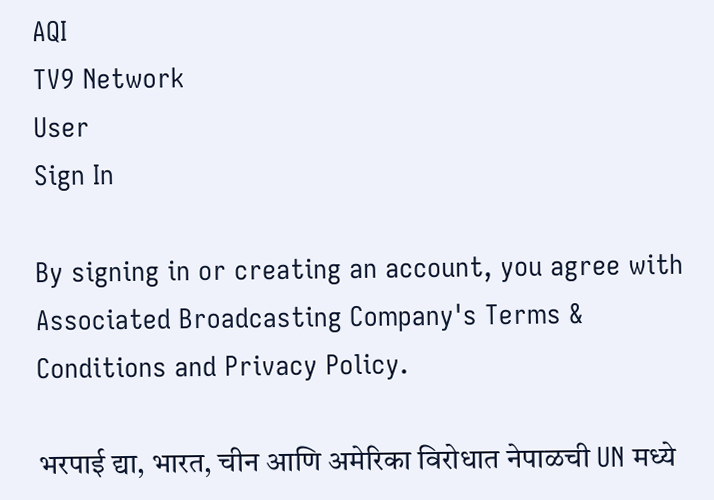AQI
TV9 Network
User
Sign In

By signing in or creating an account, you agree with Associated Broadcasting Company's Terms & Conditions and Privacy Policy.

भरपाई द्या, भारत, चीन आणि अमेरिका विरोधात नेपाळची UN मध्ये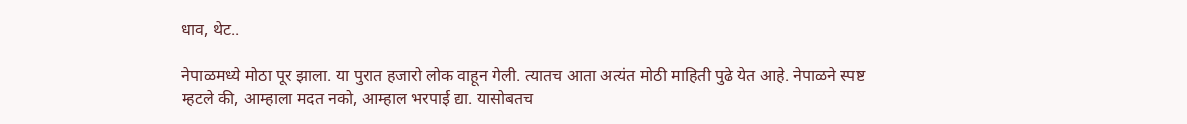धाव, थेट..

नेपाळमध्ये मोठा पूर झाला. या पुरात हजारो लोक वाहून गेली. त्यातच आता अत्यंत मोठी माहिती पुढे येत आहे. नेपाळने स्पष्ट म्हटले की, आम्हाला मदत नको, आम्हाल भरपाई द्या. यासोबतच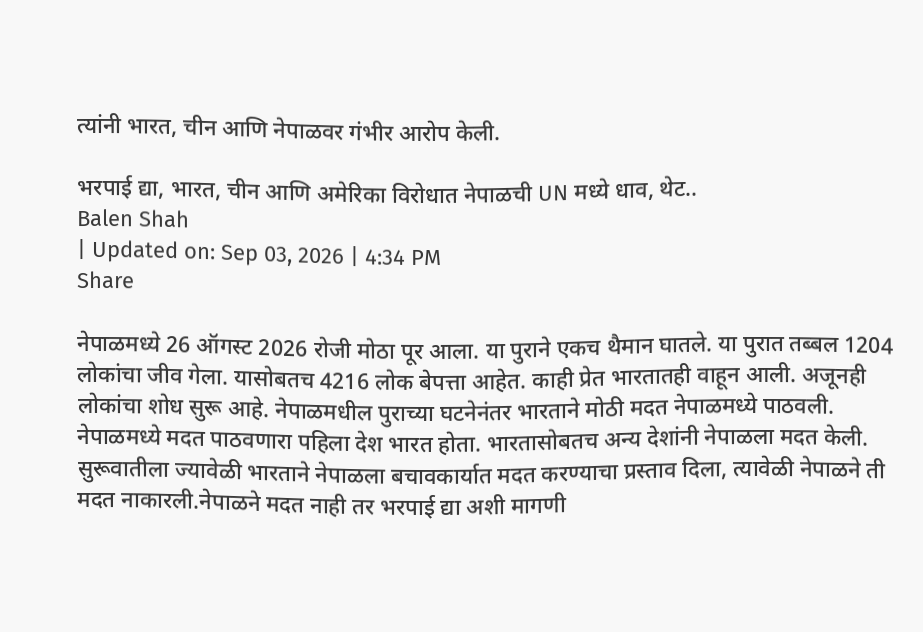त्यांनी भारत, चीन आणि नेपाळवर गंभीर आरोप केली.

भरपाई द्या, भारत, चीन आणि अमेरिका विरोधात नेपाळची UN मध्ये धाव, थेट..
Balen Shah
| Updated on: Sep 03, 2026 | 4:34 PM
Share

नेपाळमध्ये 26 ऑगस्ट 2026 रोजी मोठा पूर आला. या पुराने एकच थैमान घातले. या पुरात तब्बल 1204 लोकांचा जीव गेला. यासोबतच 4216 लोक बेपत्ता आहेत. काही प्रेत भारतातही वाहून आली. अजूनही लोकांचा शोध सुरू आहे. नेपाळमधील पुराच्या घटनेनंतर भारताने मोठी मदत नेपाळमध्ये पाठवली. नेपाळमध्ये मदत पाठवणारा पहिला देश भारत होता. भारतासोबतच अन्य देशांनी नेपाळला मदत केली. सुरूवातीला ज्यावेळी भारताने नेपाळला बचावकार्यात मदत करण्याचा प्रस्ताव दिला, त्यावेळी नेपाळने ती मदत नाकारली.नेपाळने मदत नाही तर भरपाई द्या अशी मागणी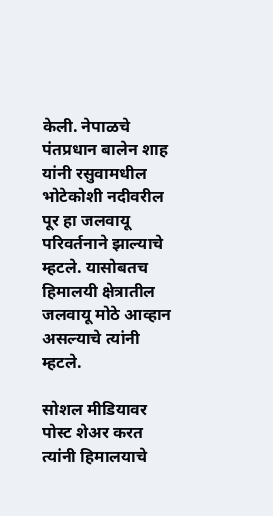केली. नेपाळचे पंतप्रधान बालेन शाह यांनी रसुवामधील भोटेकोशी नदीवरील पूर हा जलवायू परिवर्तनाने झाल्याचे म्हटले. यासोबतच हिमालयी क्षेत्रातील जलवायू मोठे आव्हान असल्याचे त्यांनी म्हटले.

सोशल मीडियावर पोस्ट शेअर करत त्यांनी हिमालयाचे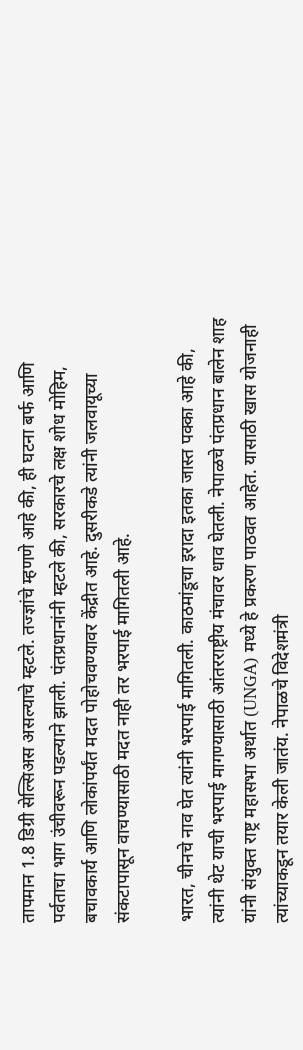तापमान 1.8 डिग्री सेल्सिअस असल्याचे म्हटले. तज्ज्ञांचे म्हणणे आहे की, ही घटना बर्फ आणि पर्वताचा भाग उंचीवरून पडल्याने झाली. पंतप्रधानांनी म्हटले की, सरकारचे लक्ष शोध मोहिम, बचावकार्य आणि लोकांपर्यंत मदत पोहोचवण्यावर केंद्रीत आहे. दुसरीकडे त्यांनी जलवायूच्या संकटापासून वाचण्यासाठी मदत नाही तर भरपाई मागितली आहे.

भारत, चीनचे नाव घेत त्यांनी भरपाई मागितली. काठमांडूचा इरादा इतका जास्त पक्का आहे की, त्यांनी थेट याची भरपाई मागण्यासाठी आंतरराष्ट्रीय मंचावर धाव घेतली. नेपाळचे पंतप्रधान बालेन शाह यांनी संयुक्त राष्ट्र महासभा अर्थात (UNGA) मध्ये हे प्रकरण पाठवत आहेत. यासाठी खास योजनाही त्यांच्याकडून तयार केली जातंय. नेपाळचे विदेशमंत्री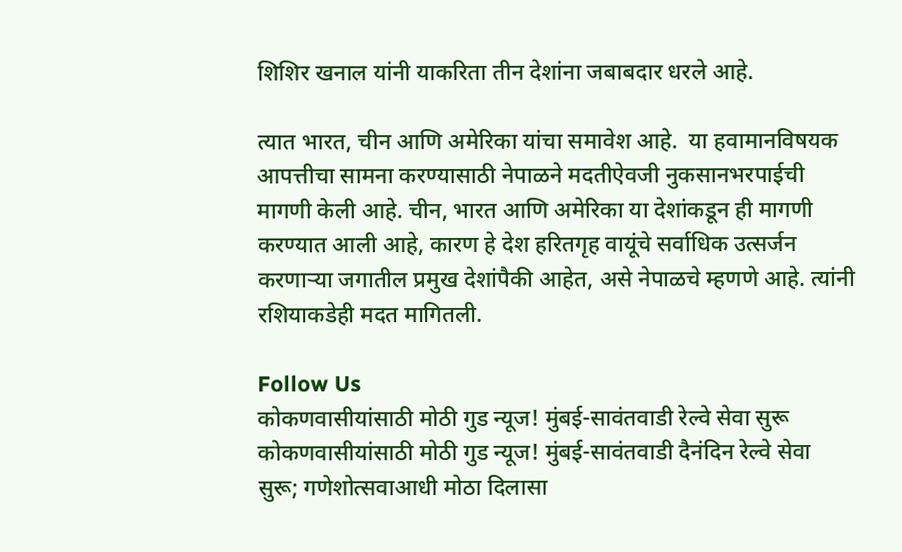शिशिर खनाल यांनी याकरिता तीन देशांना जबाबदार धरले आहे.

त्यात भारत, चीन आणि अमेरिका यांचा समावेश आहे.  या हवामानविषयक आपत्तीचा सामना करण्यासाठी नेपाळने मदतीऐवजी नुकसानभरपाईची मागणी केली आहे. चीन, भारत आणि अमेरिका या देशांकडून ही मागणी करण्यात आली आहे, कारण हे देश हरितगृह वायूंचे सर्वाधिक उत्सर्जन करणाऱ्या जगातील प्रमुख देशांपैकी आहेत, असे नेपाळचे म्हणणे आहे. त्यांनी रशियाकडेही मदत मागितली.

Follow Us
कोकणवासीयांसाठी मोठी गुड न्यूज! मुंबई-सावंतवाडी रेल्वे सेवा सुरू
कोकणवासीयांसाठी मोठी गुड न्यूज! मुंबई-सावंतवाडी दैनंदिन रेल्वे सेवा सुरू; गणेशोत्सवाआधी मोठा दिलासा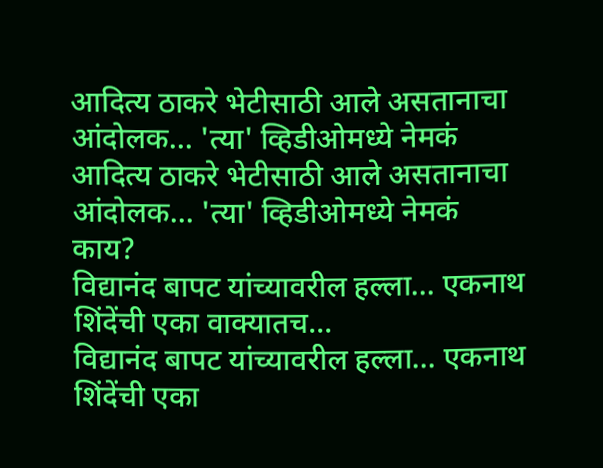आदित्य ठाकरे भेटीसाठी आले असतानाचा आंदोलक... 'त्या' व्हिडीओमध्ये नेमकं
आदित्य ठाकरे भेटीसाठी आले असतानाचा आंदोलक... 'त्या' व्हिडीओमध्ये नेमकं काय?
विद्यानंद बापट यांच्यावरील हल्ला... एकनाथ शिंदेंची एका वाक्यातच...
विद्यानंद बापट यांच्यावरील हल्ला... एकनाथ शिंदेंची एका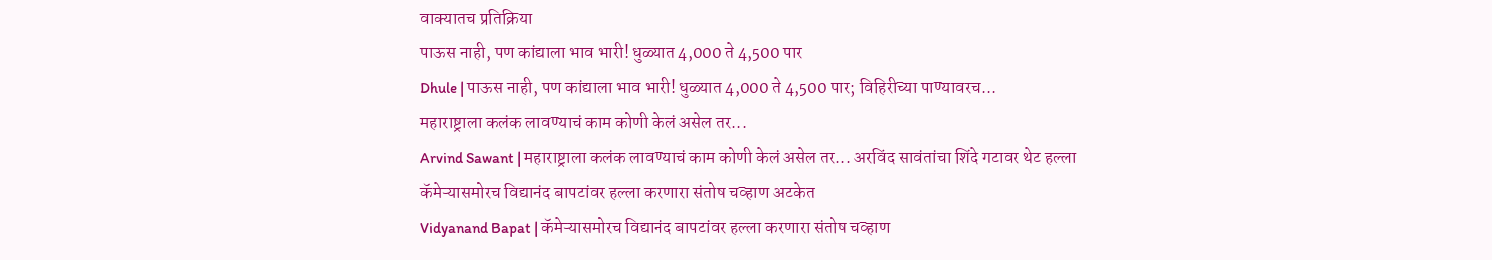वाक्यातच प्रतिक्रिया
पाऊस नाही, पण कांद्याला भाव भारी! धुळ्यात 4,000 ते 4,500 पार
Dhule | पाऊस नाही, पण कांद्याला भाव भारी! धुळ्यात 4,000 ते 4,500 पार; विहिरीच्या पाण्यावरच...
महाराष्ट्राला कलंक लावण्याचं काम कोणी केलं असेल तर...
Arvind Sawant | महाराष्ट्राला कलंक लावण्याचं काम कोणी केलं असेल तर... अरविंद सावंतांचा शिंदे गटावर थेट हल्ला
कॅमेऱ्यासमोरच विद्यानंद बापटांवर हल्ला करणारा संतोष चव्हाण अटकेत
Vidyanand Bapat | कॅमेऱ्यासमोरच विद्यानंद बापटांवर हल्ला करणारा संतोष चव्हाण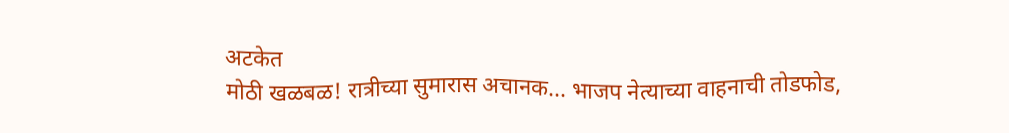अटकेत
मोठी खळबळ! रात्रीच्या सुमारास अचानक... भाजप नेत्याच्या वाहनाची तोडफोड,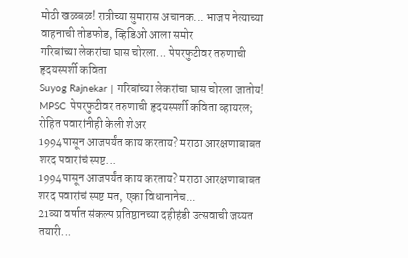मोठी खळबळ! रात्रीच्या सुमारास अचानक... भाजप नेत्याच्या वाहनाची तोडफोड, व्हिडिओ आला समोर
गरिबांच्या लेकरांचा घास चोरला... पेपरफुटीवर तरुणाची हृदयस्पर्शी कविता
Suyog Rajnekar | गरिबांच्या लेकरांचा घास चोरला जातोय! MPSC पेपरफुटीवर तरुणाची हृदयस्पर्शी कविता व्हायरल; रोहित पवारांनीही केली शेअर
1994पासून आजपर्यंत काय करताय? मराठा आरक्षणाबाबत शरद पवारांचं स्पष्ट...
1994पासून आजपर्यंत काय करताय? मराठा आरक्षणाबाबत शरद पवारांचं स्पष्ट मत, एका विधानानेच...
21व्या वर्षात संकल्प प्रतिष्ठानच्या दहीहंडी उत्सवाची जय्यत तयारी...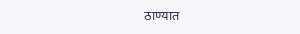ठाण्यात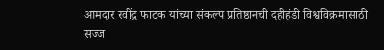आमदार रवींद्र फाटक यांच्या संकल्प प्रतिष्ठानची दहीहंडी विश्वविक्रमासाठी सज्ज